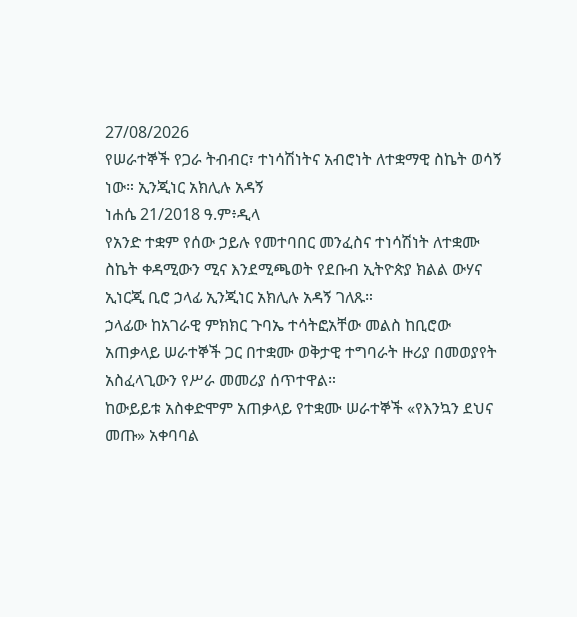27/08/2026
የሠራተኞች የጋራ ትብብር፣ ተነሳሽነትና አብሮነት ለተቋማዊ ስኬት ወሳኝ ነው። ኢንጂነር አክሊሉ አዳኝ
ነሐሴ 21/2018 ዓ.ም፥ዲላ
የአንድ ተቋም የሰው ኃይሉ የመተባበር መንፈስና ተነሳሽነት ለተቋሙ ስኬት ቀዳሚውን ሚና እንደሚጫወት የደቡብ ኢትዮጵያ ክልል ውሃና ኢነርጂ ቢሮ ኃላፊ ኢንጂነር አክሊሉ አዳኝ ገለጹ።
ኃላፊው ከአገራዊ ምክክር ጉባኤ ተሳትፎአቸው መልስ ከቢሮው አጠቃላይ ሠራተኞች ጋር በተቋሙ ወቅታዊ ተግባራት ዙሪያ በመወያየት አስፈላጊውን የሥራ መመሪያ ሰጥተዋል።
ከውይይቱ አስቀድሞም አጠቃላይ የተቋሙ ሠራተኞች «የእንኳን ደህና መጡ» አቀባባል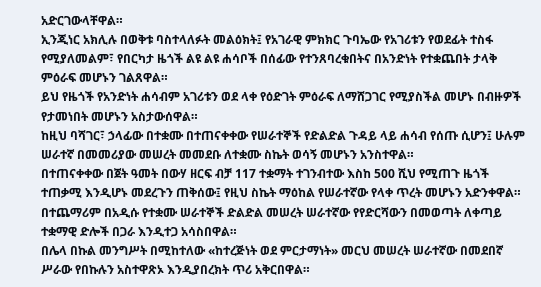አድርገውላቸዋል።
ኢንጂነር አክሊሉ በወቅቱ ባስተላለፉት መልዕክት፤ የአገራዊ ምክክር ጉባኤው የአገሪቱን የወደፊት ተስፋ የሚያለመልም፣ የበርካታ ዜጎች ልዩ ልዩ ሐሳቦች በሰፊው የተንጸባረቁበትና በአንድነት የተቋጨበት ታላቅ ምዕራፍ መሆኑን ገልጸዋል።
ይህ የዜጎች የአንድነት ሐሳብም አገሪቱን ወደ ላቀ የዕድገት ምዕራፍ ለማሸጋገር የሚያስችል መሆኑ በብዙዎች የታመነበት መሆኑን አስታውሰዋል።
ከዚህ ባሻገር፣ ኃላፊው በተቋሙ በተጠናቀቀው የሠራተኞች የድልድል ጉዳይ ላይ ሐሳብ የሰጡ ሲሆን፤ ሁሉም ሠራተኛ በመመሪያው መሠረት መመደቡ ለተቋሙ ስኬት ወሳኝ መሆኑን አንስተዋል።
በተጠናቀቀው በጀት ዓመት በውሃ ዘርፍ ብቻ 117 ተቋማት ተገንብተው እስከ 500 ሺህ የሚጠጉ ዜጎች ተጠቃሚ እንዲሆኑ መደረጉን ጠቅሰው፤ የዚህ ስኬት ማዕከል የሠራተኛው የላቀ ጥረት መሆኑን አድንቀዋል።
በተጨማሪም በአዲሱ የተቋሙ ሠራተኞች ድልድል መሠረት ሠራተኛው የየድርሻውን በመወጣት ለቀጣይ ተቋማዊ ድሎች በጋራ እንዲተጋ አሳስበዋል።
በሌላ በኩል መንግሥት በሚከተለው «ከተረጅነት ወደ ምርታማነት» መርህ መሠረት ሠራተኛው በመደበኛ ሥራው የበኩሉን አስተዋጽኦ እንዲያበረክት ጥሪ አቅርበዋል።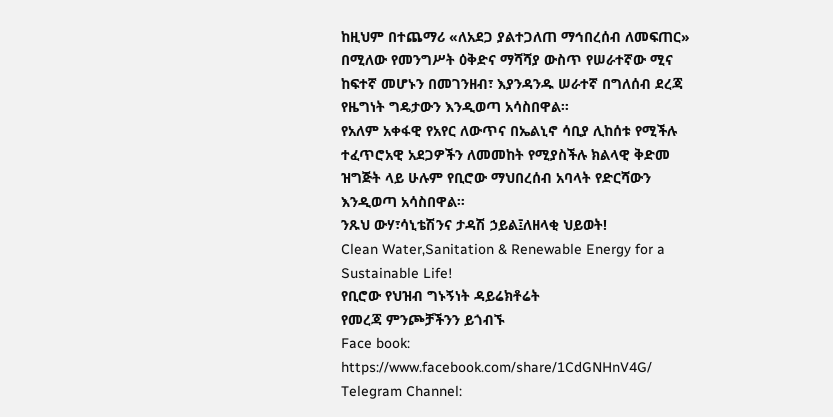ከዚህም በተጨማሪ «ለአደጋ ያልተጋለጠ ማኅበረሰብ ለመፍጠር» በሚለው የመንግሥት ዕቅድና ማሻሻያ ውስጥ የሠራተኛው ሚና ከፍተኛ መሆኑን በመገንዘብ፣ እያንዳንዱ ሠራተኛ በግለሰብ ደረጃ የዜግነት ግዴታውን እንዲወጣ አሳስበዋል።
የአለም አቀፋዊ የአየር ለውጥና በኤልኒኖ ሳቢያ ሊከሰቱ የሚችሉ ተፈጥሮአዊ አደጋዎችን ለመመከት የሚያስችሉ ክልላዊ ቅድመ ዝግጅት ላይ ሁሉም የቢሮው ማህበረሰብ አባላት የድርሻውን እንዲወጣ አሳስበዋል።
ንጹህ ውሃ፣ሳኒቴሽንና ታዳሽ ኃይል፤ለዘላቂ ህይወት!
Clean Water,Sanitation & Renewable Energy for a Sustainable Life!
የቢሮው የህዝብ ግኑኝነት ዳይሬክቶሬት
የመረጃ ምንጮቻችንን ይጎብኙ
Face book: https://www.facebook.com/share/1CdGNHnV4G/
Telegram Channel: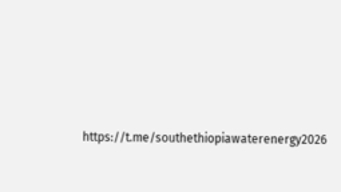https://t.me/southethiopiawaterenergy2026